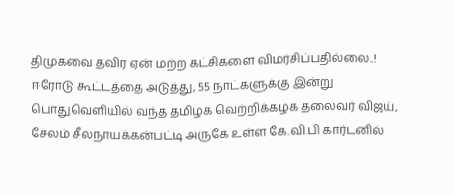திமுகவை தவிர ஏன் மற்ற கட்சிகளை விமர்சிப்பதில்லை..!
ஈரோடு கூட்டத்தை அடுத்து, 55 நாட்களுக்கு இன்று பொதுவெளியில் வந்த தமிழக வெற்றிக்கழக தலைவர் விஜய், சேலம் சீலநாயக்கன்பட்டி அருகே உள்ள கே.வி.பி கார்டனில்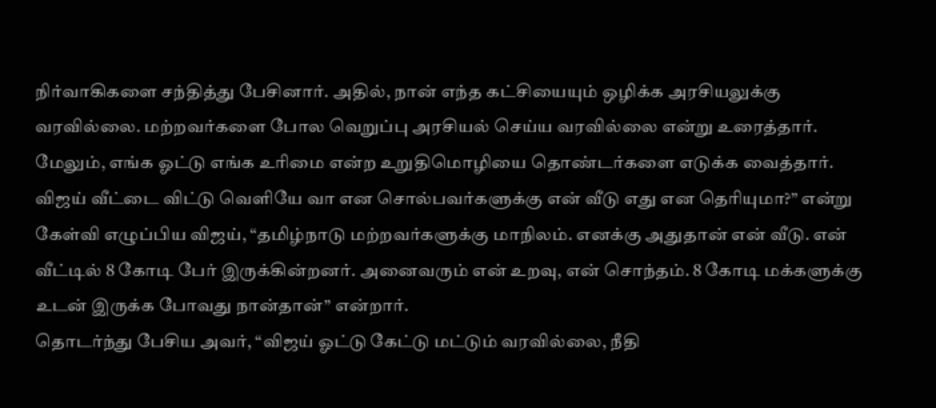நிர்வாகிகளை சந்தித்து பேசினார். அதில், நான் எந்த கட்சியையும் ஒழிக்க அரசியலுக்கு வரவில்லை. மற்றவர்களை போல வெறுப்பு அரசியல் செய்ய வரவில்லை என்று உரைத்தார்.
மேலும், எங்க ஓட்டு எங்க உரிமை என்ற உறுதிமொழியை தொண்டர்களை எடுக்க வைத்தார். விஜய் வீட்டை விட்டு வெளியே வா என சொல்பவர்களுக்கு என் வீடு எது என தெரியுமா?” என்று கேள்வி எழுப்பிய விஜய், “தமிழ்நாடு மற்றவர்களுக்கு மாநிலம். எனக்கு அதுதான் என் வீடு. என் வீட்டில் 8 கோடி பேர் இருக்கின்றனர். அனைவரும் என் உறவு, என் சொந்தம். 8 கோடி மக்களுக்கு உடன் இருக்க போவது நான்தான்” என்றார்.
தொடர்ந்து பேசிய அவர், “விஜய் ஓட்டு கேட்டு மட்டும் வரவில்லை, நீதி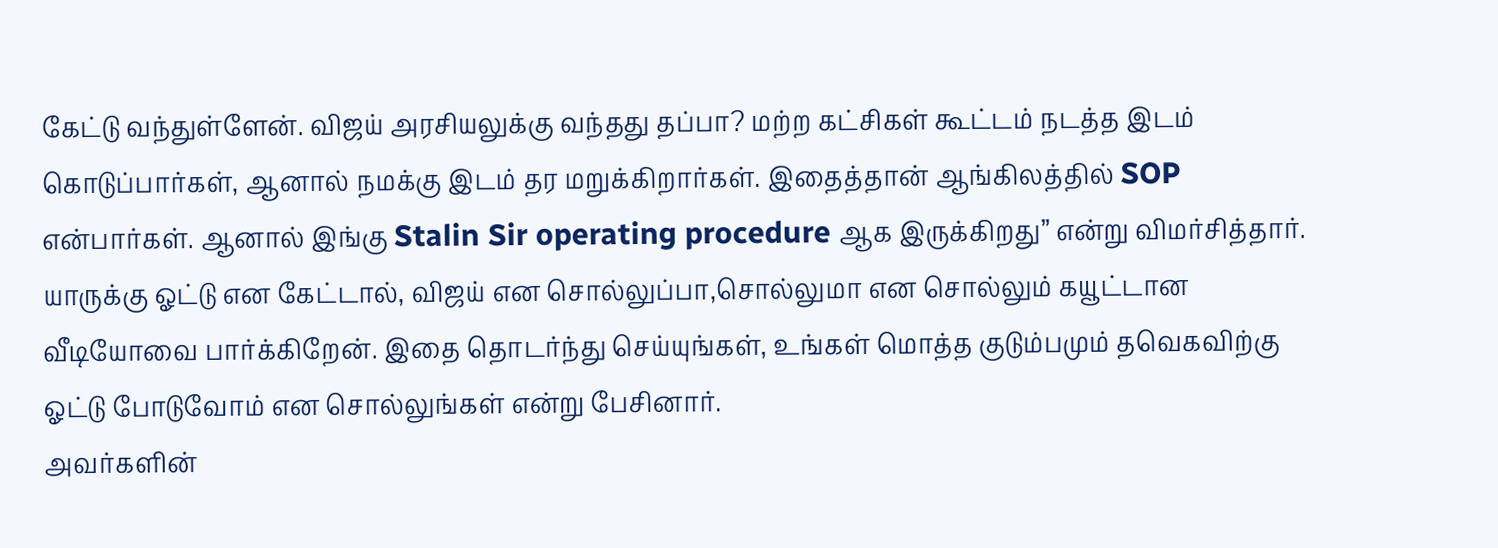கேட்டு வந்துள்ளேன். விஜய் அரசியலுக்கு வந்தது தப்பா? மற்ற கட்சிகள் கூட்டம் நடத்த இடம் கொடுப்பார்கள், ஆனால் நமக்கு இடம் தர மறுக்கிறார்கள். இதைத்தான் ஆங்கிலத்தில் SOP என்பார்கள். ஆனால் இங்கு Stalin Sir operating procedure ஆக இருக்கிறது” என்று விமர்சித்தார்.
யாருக்கு ஓட்டு என கேட்டால், விஜய் என சொல்லுப்பா,சொல்லுமா என சொல்லும் கயூட்டான வீடியோவை பார்க்கிறேன். இதை தொடர்ந்து செய்யுங்கள், உங்கள் மொத்த குடும்பமும் தவெகவிற்கு ஓட்டு போடுவோம் என சொல்லுங்கள் என்று பேசினார்.
அவர்களின்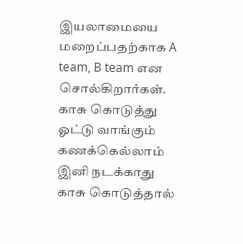இயலாமையை மறைப்பதற்காக A team, B team என சொல்கிறார்கள். காசு கொடுத்து ஓட்டு வாங்கும் கணக்கெல்லாம் இனி நடக்காது காசு கொடுத்தால்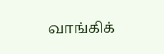வாங்கிக்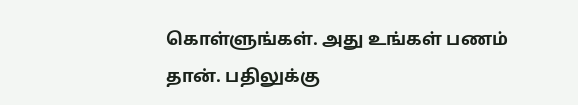கொள்ளுங்கள். அது உங்கள் பணம் தான். பதிலுக்கு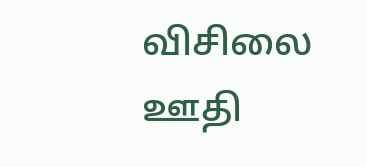விசிலை ஊதி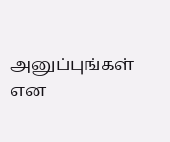அனுப்புங்கள் என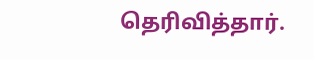தெரிவித்தார்.